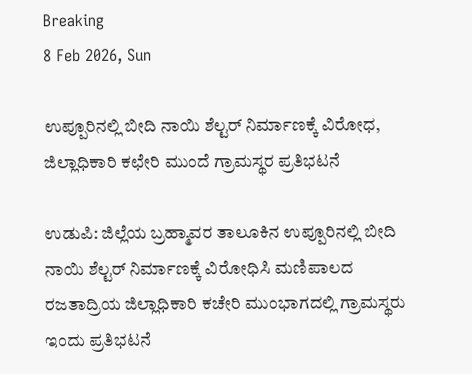Breaking
8 Feb 2026, Sun

ಉಪ್ಪೂರಿನಲ್ಲಿ ಬೀದಿ ನಾಯಿ ಶೆಲ್ಟರ್ ನಿರ್ಮಾಣಕ್ಕೆ ವಿರೋಧ, ಜಿಲ್ಲಾಧಿಕಾರಿ ಕಛೇರಿ ಮುಂದೆ ಗ್ರಾಮಸ್ಥರ ಪ್ರತಿಭಟನೆ

ಉಡುಪಿ: ಜಿಲ್ಲೆಯ ಬ್ರಹ್ಮಾವರ ತಾಲೂಕಿನ ಉಪ್ಪೂರಿನಲ್ಲಿ ಬೀದಿ ನಾಯಿ ಶೆಲ್ಟರ್ ನಿರ್ಮಾಣಕ್ಕೆ ವಿರೋಧಿಸಿ ಮಣಿಪಾಲದ ರಜತಾದ್ರಿಯ ಜಿಲ್ಲಾಧಿಕಾರಿ ಕಚೇರಿ ಮುಂಭಾಗದಲ್ಲಿ ಗ್ರಾಮಸ್ಥರು ಇಂದು ಪ್ರತಿಭಟನೆ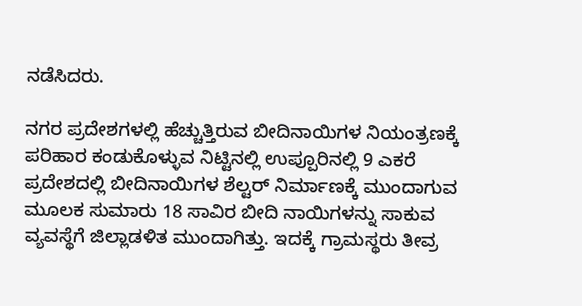ನಡೆಸಿದರು.

ನಗರ ಪ್ರದೇಶಗಳಲ್ಲಿ ಹೆಚ್ಚುತ್ತಿರುವ ಬೀದಿನಾಯಿಗಳ ನಿಯಂತ್ರಣಕ್ಕೆ ಪರಿಹಾರ ಕಂಡುಕೊಳ್ಳುವ ನಿಟ್ಟಿನಲ್ಲಿ ಉಪ್ಪೂರಿನಲ್ಲಿ 9 ಎಕರೆ ಪ್ರದೇಶದಲ್ಲಿ ಬೀದಿನಾಯಿಗಳ ಶೆಲ್ಟರ್ ನಿರ್ಮಾಣಕ್ಕೆ ಮುಂದಾಗುವ ಮೂಲಕ ಸುಮಾರು 18 ಸಾವಿರ ಬೀದಿ ನಾಯಿಗಳನ್ನು ಸಾಕುವ ವ್ಯವಸ್ಥೆಗೆ ಜಿಲ್ಲಾಡಳಿತ ಮುಂದಾಗಿತ್ತು. ಇದಕ್ಕೆ ಗ್ರಾಮಸ್ಥರು ತೀವ್ರ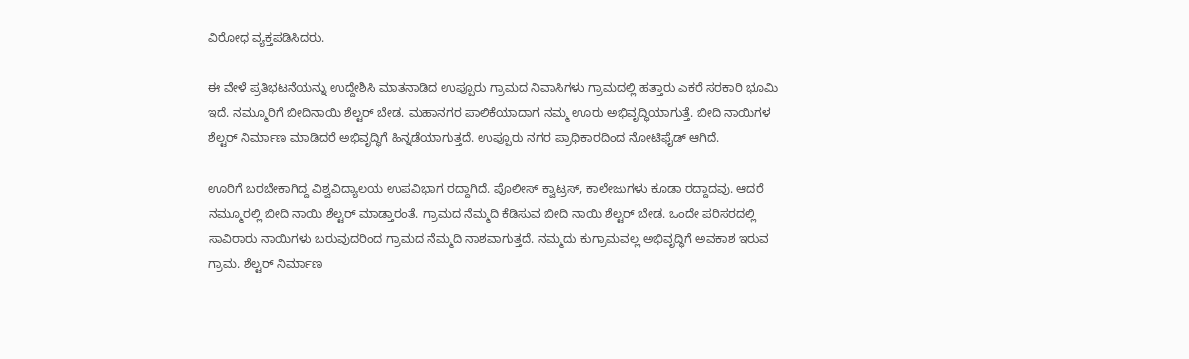ವಿರೋಧ ವ್ಯಕ್ತಪಡಿಸಿದರು.

ಈ ವೇಳೆ ಪ್ರತಿಭಟನೆಯನ್ನು ಉದ್ದೇಶಿಸಿ ಮಾತನಾಡಿದ ಉಪ್ಪೂರು ಗ್ರಾಮದ ನಿವಾಸಿಗಳು ಗ್ರಾಮದಲ್ಲಿ ಹತ್ತಾರು ಎಕರೆ ಸರಕಾರಿ ಭೂಮಿ ಇದೆ. ನಮ್ಮೂರಿಗೆ ಬೀದಿನಾಯಿ ಶೆಲ್ಟರ್ ಬೇಡ. ಮಹಾನಗರ ಪಾಲಿಕೆಯಾದಾಗ ನಮ್ಮ ಊರು ಅಭಿವೃದ್ಧಿಯಾಗುತ್ತೆ. ಬೀದಿ ನಾಯಿಗಳ ಶೆಲ್ಟರ್ ನಿರ್ಮಾಣ ಮಾಡಿದರೆ ಅಭಿವೃದ್ಧಿಗೆ ಹಿನ್ನಡೆಯಾಗುತ್ತದೆ. ಉಪ್ಪೂರು ನಗರ ಪ್ರಾಧಿಕಾರದಿಂದ ನೋಟಿಫೈಡ್ ಆಗಿದೆ.

ಊರಿಗೆ ಬರಬೇಕಾಗಿದ್ದ ವಿಶ್ವವಿದ್ಯಾಲಯ ಉಪವಿಭಾಗ ರದ್ದಾಗಿದೆ. ಪೊಲೀಸ್ ಕ್ವಾಟ್ರಸ್, ಕಾಲೇಜುಗಳು ಕೂಡಾ ರದ್ದಾದವು. ಆದರೆ ನಮ್ಮೂರಲ್ಲಿ ಬೀದಿ ನಾಯಿ ಶೆಲ್ಟರ್ ಮಾಡ್ತಾರಂತೆ. ಗ್ರಾಮದ ನೆಮ್ಮದಿ ಕೆಡಿಸುವ ಬೀದಿ ನಾಯಿ ಶೆಲ್ಟರ್ ಬೇಡ. ಒಂದೇ ಪರಿಸರದಲ್ಲಿ ಸಾವಿರಾರು ನಾಯಿಗಳು ಬರುವುದರಿಂದ ಗ್ರಾಮದ ನೆಮ್ಮದಿ ನಾಶವಾಗುತ್ತದೆ. ನಮ್ಮದು ಕುಗ್ರಾಮವಲ್ಲ ಅಭಿವೃದ್ಧಿಗೆ ಅವಕಾಶ ಇರುವ ಗ್ರಾಮ. ಶೆಲ್ಟರ್ ನಿರ್ಮಾಣ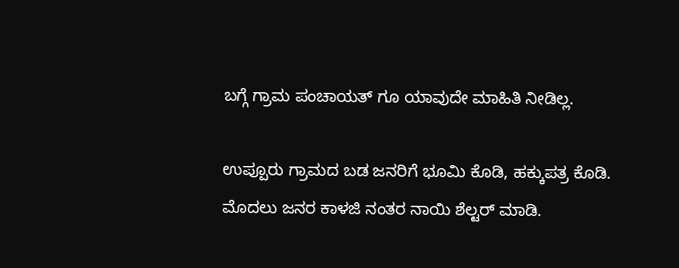ಬಗ್ಗೆ ಗ್ರಾಮ ಪಂಚಾಯತ್ ಗೂ ಯಾವುದೇ ಮಾಹಿತಿ ನೀಡಿಲ್ಲ.

ಉಪ್ಪೂರು ಗ್ರಾಮದ ಬಡ ಜನರಿಗೆ ಭೂಮಿ ಕೊಡಿ, ಹಕ್ಕುಪತ್ರ ಕೊಡಿ. ಮೊದಲು ಜನರ ಕಾಳಜಿ ನಂತರ ನಾಯಿ ಶೆಲ್ಟರ್ ಮಾಡಿ.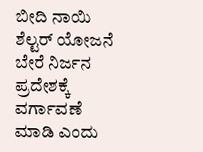ಬೀದಿ ನಾಯಿ ಶೆಲ್ಟರ್ ಯೋಜನೆ ಬೇರೆ ನಿರ್ಜನ ಪ್ರದೇಶಕ್ಕೆ ವರ್ಗಾವಣೆ ಮಾಡಿ ಎಂದು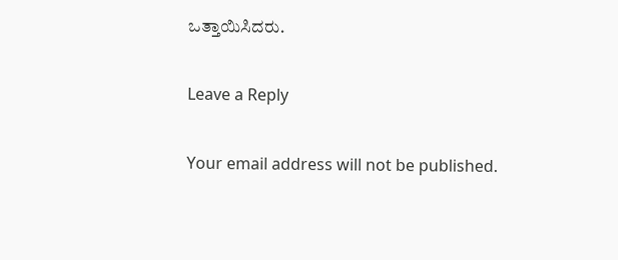ಒತ್ತಾಯಿಸಿದರು.

Leave a Reply

Your email address will not be published.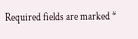Required fields are marked *